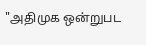"அதிமுக ஒன்றுபட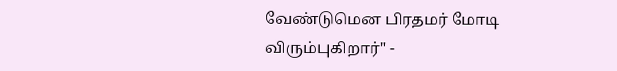வேண்டுமென பிரதமர் மோடி விரும்புகிறார்" -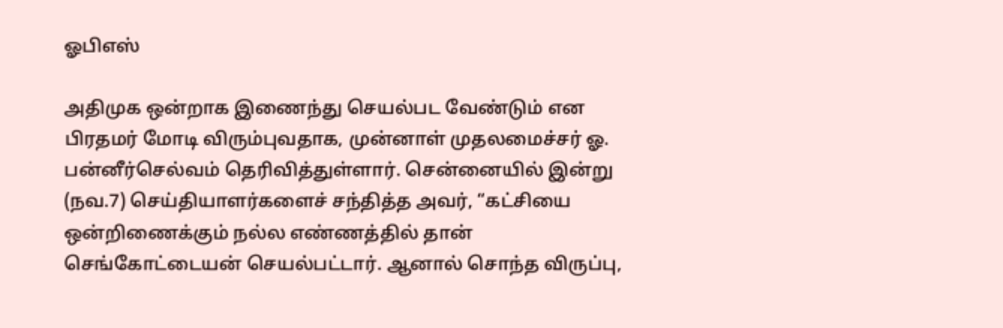ஓபிஎஸ்

அதிமுக ஒன்றாக இணைந்து செயல்பட வேண்டும் என பிரதமர் மோடி விரும்புவதாக, முன்னாள் முதலமைச்சர் ஓ. பன்னீர்செல்வம் தெரிவித்துள்ளார். சென்னையில் இன்று (நவ.7) செய்தியாளர்களைச் சந்தித்த அவர், “கட்சியை ஒன்றிணைக்கும் நல்ல எண்ணத்தில் தான் செங்கோட்டையன் செயல்பட்டார். ஆனால் சொந்த விருப்பு,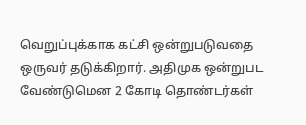வெறுப்புக்காக கட்சி ஒன்றுபடுவதை ஒருவர் தடுக்கிறார். அதிமுக ஒன்றுபட வேண்டுமென 2 கோடி தொண்டர்கள்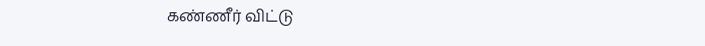கண்ணீர் விட்டு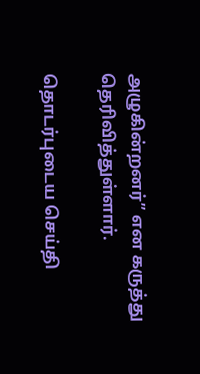அழுகின்றனர்” என கருத்து தெரிவித்துள்ளார்.

தொடர்புடைய செய்தி